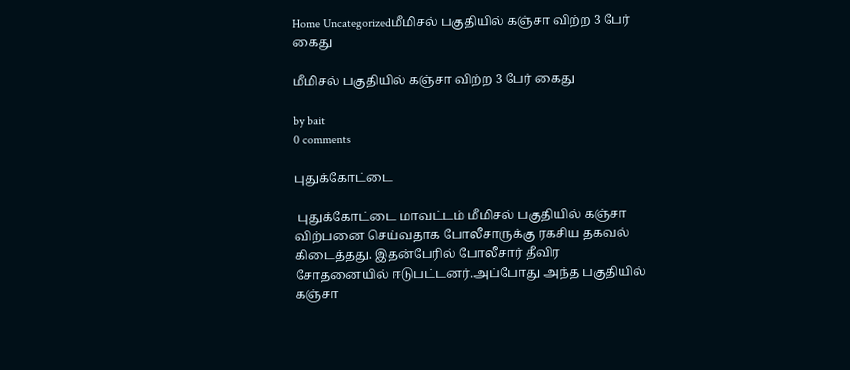Home Uncategorizedமீமிசல் பகுதியில் கஞ்சா விற்ற 3 பேர் கைது

மீமிசல் பகுதியில் கஞ்சா விற்ற 3 பேர் கைது

by bait
0 comments

புதுக்கோட்டை

 புதுக்கோட்டை மாவட்டம் மீமிசல் பகுதியில் கஞ்சா விற்பனை செய்வதாக போலீசாருக்கு ரகசிய தகவல் கிடைத்தது. இதன்பேரில் போலீசார் தீவிர சோதனையில் ஈடுபட்டனர்.அப்போது அந்த பகுதியில் கஞ்சா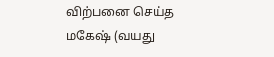விற்பனை செய்த மகேஷ் (வயது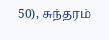50), சுந்தரம்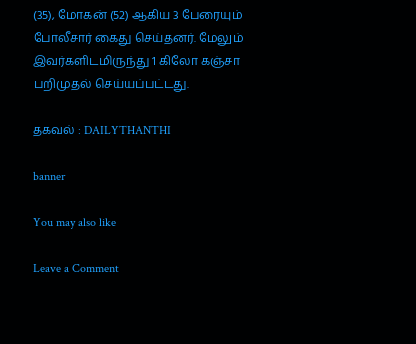(35), மோகன் (52) ஆகிய 3 பேரையும் போலீசார் கைது செய்தனர். மேலும் இவர்களிடமிருந்து 1 கிலோ கஞ்சா பறிமுதல் செய்யப்பட்டது.

தகவல் : DAILYTHANTHI

banner

You may also like

Leave a Comment